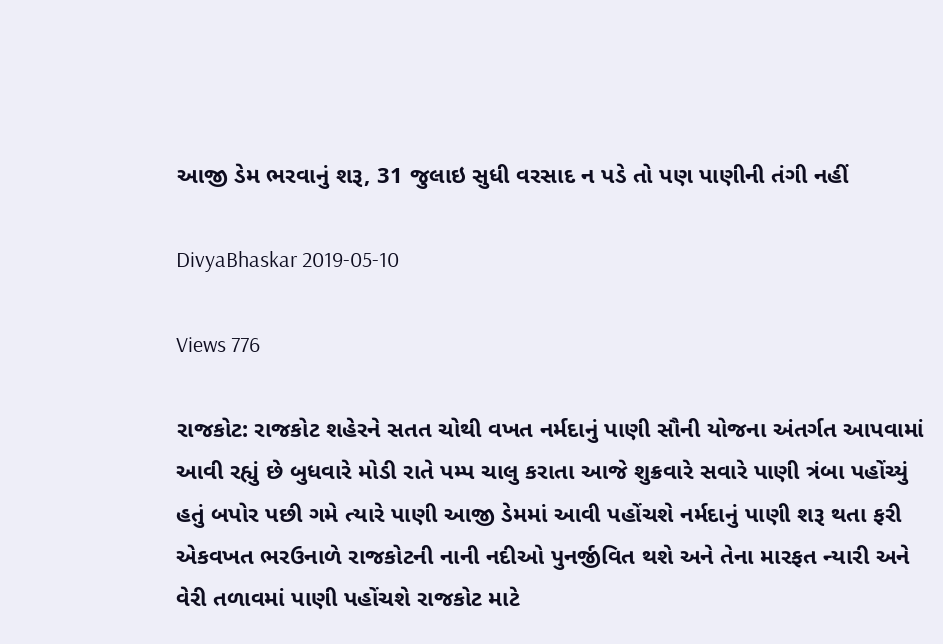આજી ડેમ ભરવાનું શરૂ, 31 જુલાઇ સુધી વરસાદ ન પડે તો પણ પાણીની તંગી નહીં

DivyaBhaskar 2019-05-10

Views 776

રાજકોટ: રાજકોટ શહેરને સતત ચોથી વખત નર્મદાનું પાણી સૌની યોજના અંતર્ગત આપવામાં આવી રહ્યું છે બુધવારે મોડી રાતે પમ્પ ચાલુ કરાતા આજે શુક્રવારે સવારે પાણી ત્રંબા પહોંચ્યું હતું બપોર પછી ગમે ત્યારે પાણી આજી ડેમમાં આવી પહોંચશે નર્મદાનું પાણી શરૂ થતા ફરી એકવખત ભરઉનાળે રાજકોટની નાની નદીઓ પુનર્જીવિત થશે અને તેના મારફત ન્યારી અને વેરી તળાવમાં પાણી પહોંચશે રાજકોટ માટે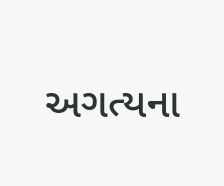અગત્યના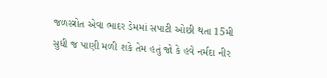જળસ્ત્રોત એવા ભાદર ડેમમાં સપાટી ઓછી થતા 15મી સુધી જ પાણી મળી શકે તેમ હતું જો કે હવે નર્મદા નીર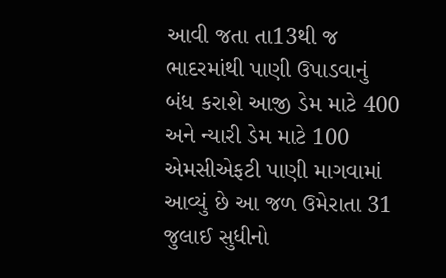આવી જતા તા13થી જ ભાદરમાંથી પાણી ઉપાડવાનું બંધ કરાશે આજી ડેમ માટે 400 અને ન્યારી ડેમ માટે 100 એમસીએફટી પાણી માગવામાં આવ્યું છે આ જળ ઉમેરાતા 31 જુલાઈ સુધીનો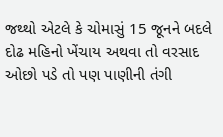જથ્થો એટલે કે ચોમાસું 15 જૂનને બદલે દોઢ મહિનો ખેંચાય અથવા તો વરસાદ ઓછો પડે તો પણ પાણીની તંગી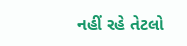નહીં રહે તેટલો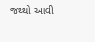જથ્થો આવી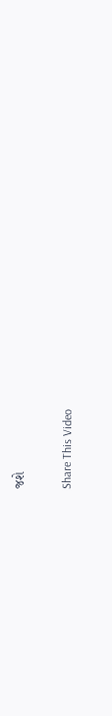જશે

Share This Video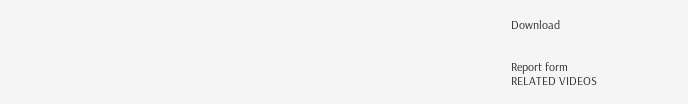Download


Report form
RELATED VIDEOS